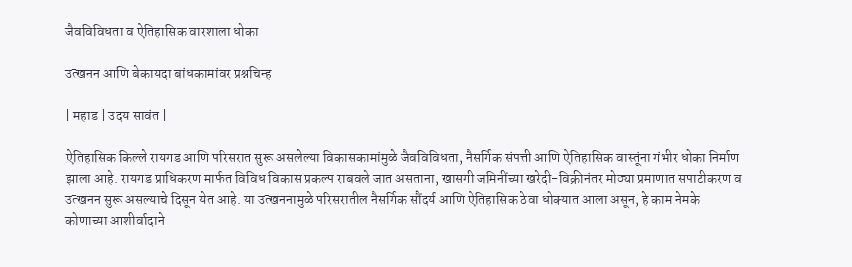जैवविविधता व ऐतिहासिक वारशाला धोका

उत्खनन आणि बेकायदा बांधकामांवर प्रश्नचिन्ह

| महाड | उदय सावंत |

ऐतिहासिक किल्ले रायगड आणि परिसरात सुरू असलेल्या विकासकामांमुळे जैवविविधता, नैसर्गिक संपत्ती आणि ऐतिहासिक वास्तूंना गंभीर धोका निर्माण झाला आहे. रायगड प्राधिकरण मार्फत विविध विकास प्रकल्प राबवले जात असताना, खासगी जमिनींच्या खरेदी-विक्रीनंतर मोठ्या प्रमाणात सपाटीकरण व उत्खनन सुरू असल्याचे दिसून येत आहे. या उत्खननामुळे परिसरातील नैसर्गिक सौंदर्य आणि ऐतिहासिक ठेवा धोक्यात आला असून, हे काम नेमके कोणाच्या आशीर्वादाने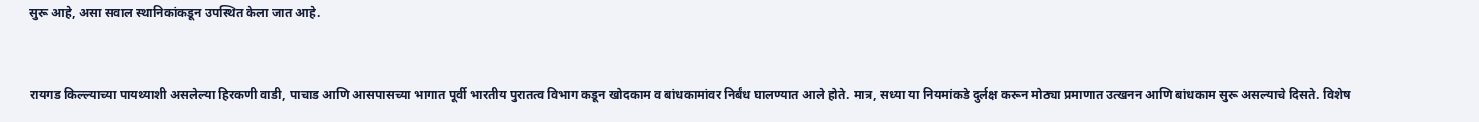सुरू आहे, असा सवाल स्थानिकांकडून उपस्थित केला जात आहे.


रायगड किल्ल्याच्या पायथ्याशी असलेल्या हिरकणी वाडी, पाचाड आणि आसपासच्या भागात पूर्वी भारतीय पुरातत्व विभाग कडून खोदकाम व बांधकामांवर निर्बंध घालण्यात आले होते. मात्र, सध्या या नियमांकडे दुर्लक्ष करून मोठ्या प्रमाणात उत्खनन आणि बांधकाम सुरू असल्याचे दिसते. विशेष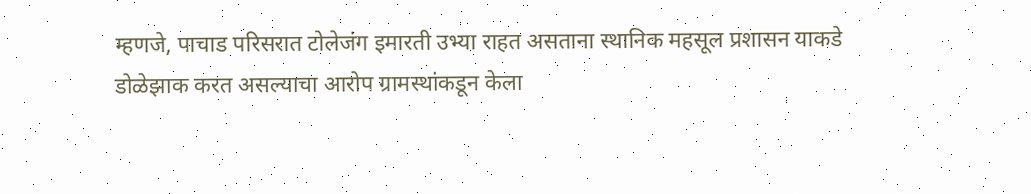म्हणजे, पाचाड परिसरात टोलेजंग इमारती उभ्या राहत असताना स्थानिक महसूल प्रशासन याकडे डोळेझाक करत असल्याचा आरोप ग्रामस्थांकडून केला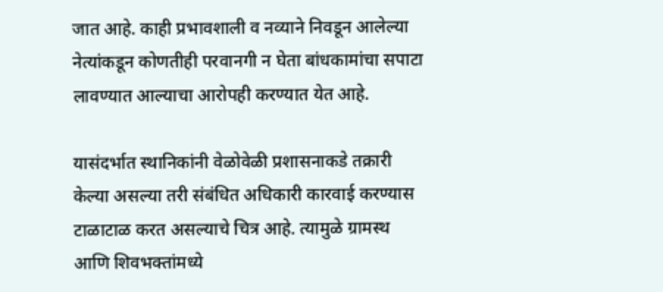जात आहे. काही प्रभावशाली व नव्याने निवडून आलेल्या नेत्यांकडून कोणतीही परवानगी न घेता बांधकामांचा सपाटा लावण्यात आल्याचा आरोपही करण्यात येत आहे.

यासंदर्भात स्थानिकांनी वेळोवेळी प्रशासनाकडे तक्रारी केल्या असल्या तरी संबंधित अधिकारी कारवाई करण्यास टाळाटाळ करत असल्याचे चित्र आहे. त्यामुळे ग्रामस्थ आणि शिवभक्तांमध्ये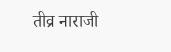तीव्र नाराजी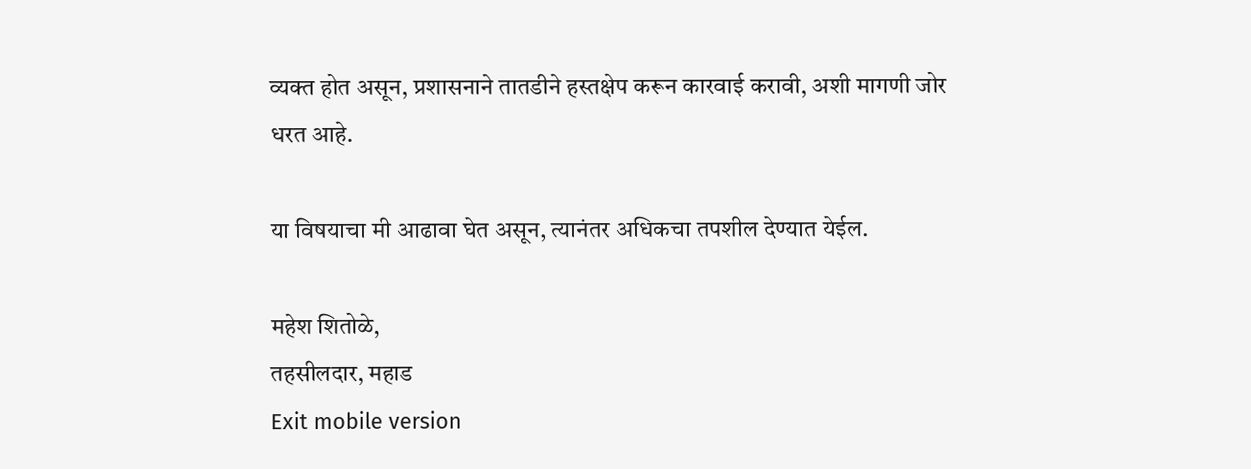व्यक्त होत असून, प्रशासनाने तातडीने हस्तक्षेप करून कारवाई करावी, अशी मागणी जोर धरत आहे.

या विषयाचा मी आढावा घेत असून, त्यानंतर अधिकचा तपशील देण्यात येईल.

महेश शितोळे,
तहसीलदार, महाड
Exit mobile version